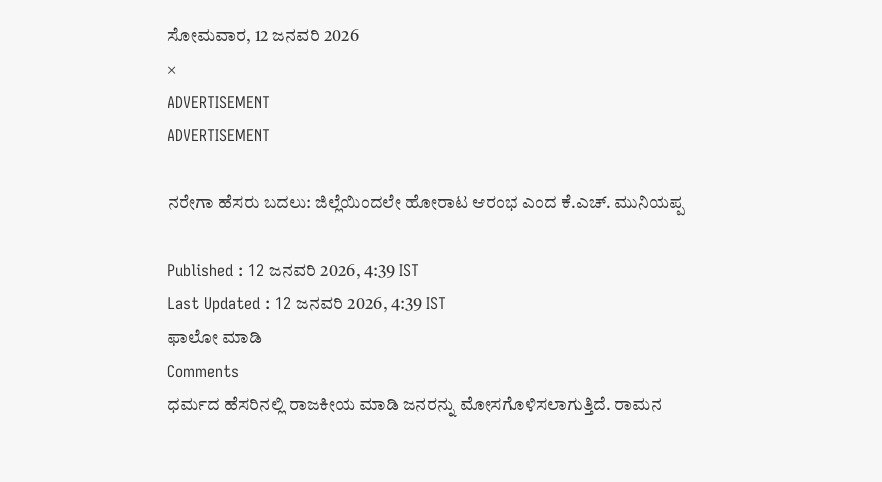ಸೋಮವಾರ, 12 ಜನವರಿ 2026
×
ADVERTISEMENT
ADVERTISEMENT

ನರೇಗಾ ಹೆಸರು ಬದಲು: ಜಿಲ್ಲೆಯಿಂದಲೇ ಹೋರಾಟ ಆರಂಭ ಎಂದ ಕೆ.ಎಚ್. ಮುನಿಯಪ್ಪ

Published : 12 ಜನವರಿ 2026, 4:39 IST
Last Updated : 12 ಜನವರಿ 2026, 4:39 IST
ಫಾಲೋ ಮಾಡಿ
Comments
ಧರ್ಮದ ಹೆಸರಿನಲ್ಲಿ ರಾಜಕೀಯ ಮಾಡಿ ಜನರನ್ನು ಮೋಸಗೊಳಿಸಲಾಗುತ್ತಿದೆ. ರಾಮನ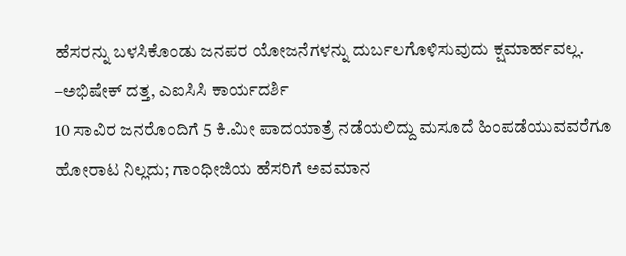ಹೆಸರನ್ನು ಬಳಸಿಕೊಂಡು ಜನಪರ ಯೋಜನೆಗಳನ್ನು ದುರ್ಬಲಗೊಳಿಸುವುದು ಕ್ಷಮಾರ್ಹವಲ್ಲ.
–ಅಭಿಷೇಕ್ ದತ್ತ, ಎಐಸಿಸಿ ಕಾರ್ಯದರ್ಶಿ
10 ಸಾವಿರ ಜನರೊಂದಿಗೆ 5 ಕಿ.ಮೀ ಪಾದಯಾತ್ರೆ ನಡೆಯಲಿದ್ದು ಮಸೂದೆ ಹಿಂಪಡೆಯುವವರೆಗೂ ಹೋರಾಟ ನಿಲ್ಲದು; ಗಾಂಧೀಜಿಯ ಹೆಸರಿಗೆ ಅವಮಾನ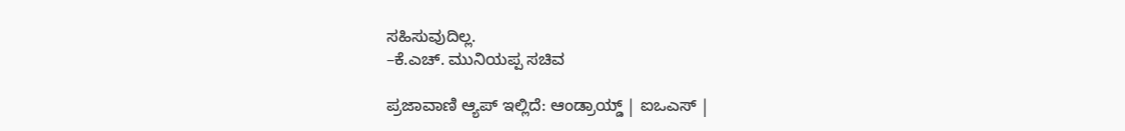ಸಹಿಸುವುದಿಲ್ಲ.
–ಕೆ.ಎಚ್. ಮುನಿಯಪ್ಪ ಸಚಿವ

ಪ್ರಜಾವಾಣಿ ಆ್ಯಪ್ ಇಲ್ಲಿದೆ: ಆಂಡ್ರಾಯ್ಡ್ | ಐಒಎಸ್ |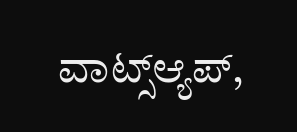ವಾಟ್ಸ್ಆ್ಯಪ್,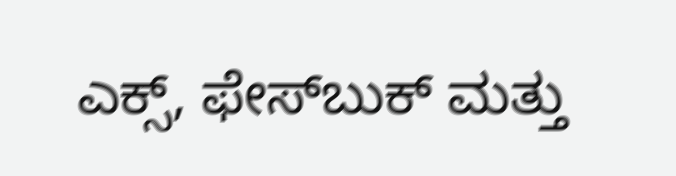ಎಕ್ಸ್, ಫೇಸ್‌ಬುಕ್ ಮತ್ತು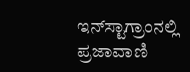ಇನ್‌ಸ್ಟಾಗ್ರಾಂನಲ್ಲಿ ಪ್ರಜಾವಾಣಿ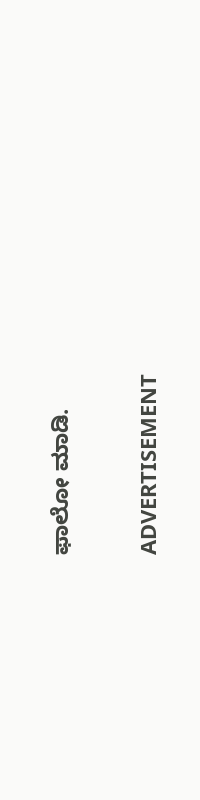ಫಾಲೋ ಮಾಡಿ.

ADVERTISEMENT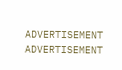ADVERTISEMENT
ADVERTISEMENT